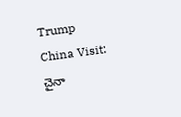Trump China Visit: చైనా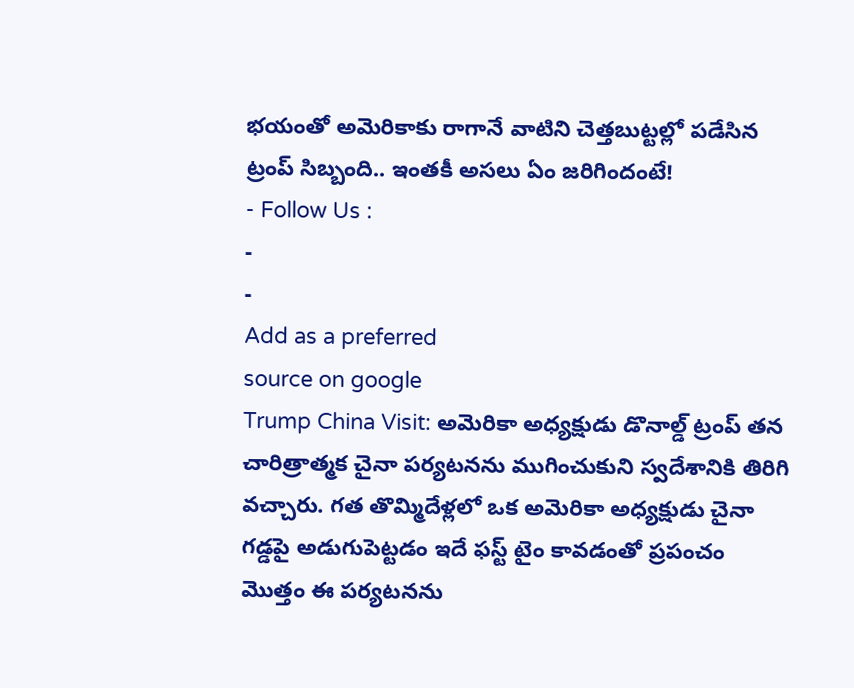భయంతో అమెరికాకు రాగానే వాటిని చెత్తబుట్టల్లో పడేసిన ట్రంప్ సిబ్బంది.. ఇంతకీ అసలు ఏం జరిగిందంటే!
- Follow Us :
-
-
Add as a preferred
source on google
Trump China Visit: అమెరికా అధ్యక్షుడు డొనాల్డ్ ట్రంప్ తన చారిత్రాత్మక చైనా పర్యటనను ముగించుకుని స్వదేశానికి తిరిగి వచ్చారు. గత తొమ్మిదేళ్లలో ఒక అమెరికా అధ్యక్షుడు చైనా గడ్డపై అడుగుపెట్టడం ఇదే ఫస్ట్ టైం కావడంతో ప్రపంచం మొత్తం ఈ పర్యటనను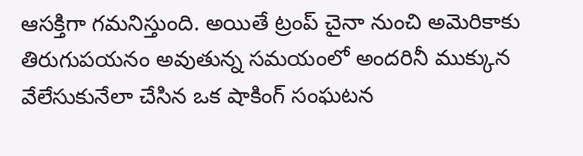ఆసక్తిగా గమనిస్తుంది. అయితే ట్రంప్ చైనా నుంచి అమెరికాకు తిరుగుపయనం అవుతున్న సమయంలో అందరినీ ముక్కున వేలేసుకునేలా చేసిన ఒక షాకింగ్ సంఘటన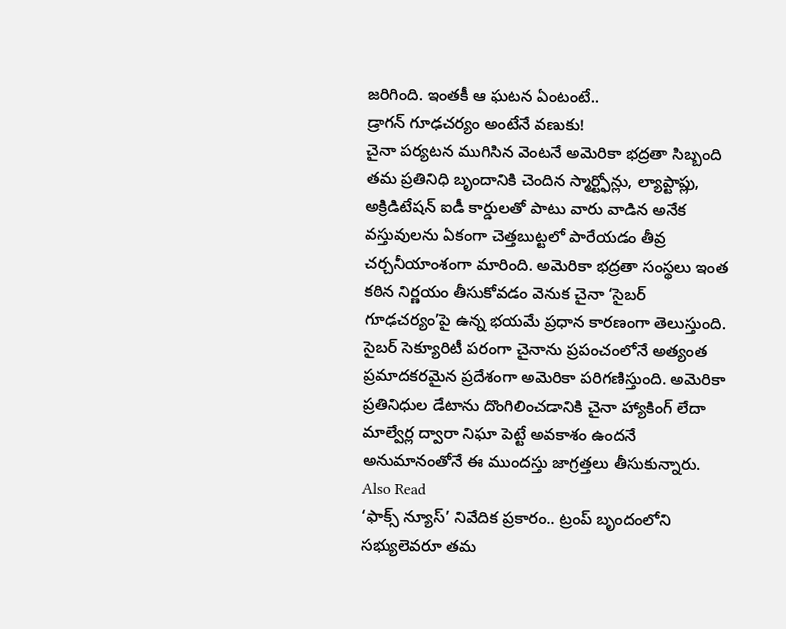జరిగింది. ఇంతకీ ఆ ఘటన ఏంటంటే..
డ్రాగన్ గూఢచర్యం అంటేనే వణుకు!
చైనా పర్యటన ముగిసిన వెంటనే అమెరికా భద్రతా సిబ్బంది తమ ప్రతినిధి బృందానికి చెందిన స్మార్ట్ఫోన్లు, ల్యాప్టాప్లు, అక్రిడిటేషన్ ఐడీ కార్డులతో పాటు వారు వాడిన అనేక వస్తువులను ఏకంగా చెత్తబుట్టలో పారేయడం తీవ్ర చర్చనీయాంశంగా మారింది. అమెరికా భద్రతా సంస్థలు ఇంత కఠిన నిర్ణయం తీసుకోవడం వెనుక చైనా ‘సైబర్ గూఢచర్యం’పై ఉన్న భయమే ప్రధాన కారణంగా తెలుస్తుంది. సైబర్ సెక్యూరిటీ పరంగా చైనాను ప్రపంచంలోనే అత్యంత ప్రమాదకరమైన ప్రదేశంగా అమెరికా పరిగణిస్తుంది. అమెరికా ప్రతినిధుల డేటాను దొంగిలించడానికి చైనా హ్యాకింగ్ లేదా మాల్వేర్ల ద్వారా నిఘా పెట్టే అవకాశం ఉందనే అనుమానంతోనే ఈ ముందస్తు జాగ్రత్తలు తీసుకున్నారు.
Also Read
‘ఫాక్స్ న్యూస్’ నివేదిక ప్రకారం.. ట్రంప్ బృందంలోని సభ్యులెవరూ తమ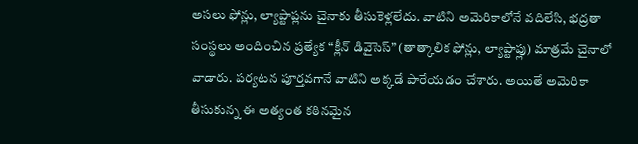అసలు ఫోన్లు, ల్యాప్టాప్లను చైనాకు తీసుకెళ్లలేదు. వాటిని అమెరికాలోనే వదిలేసి, భద్రతా సంస్థలు అందించిన ప్రత్యేక “క్లీన్ డివైసెస్” (తాత్కాలిక ఫోన్లు, ల్యాప్టాప్లు) మాత్రమే చైనాలో వాడారు. పర్యటన పూర్తవగానే వాటిని అక్కడే పారేయడం చేశారు. అయితే అమెరికా తీసుకున్న ఈ అత్యంత కఠినమైన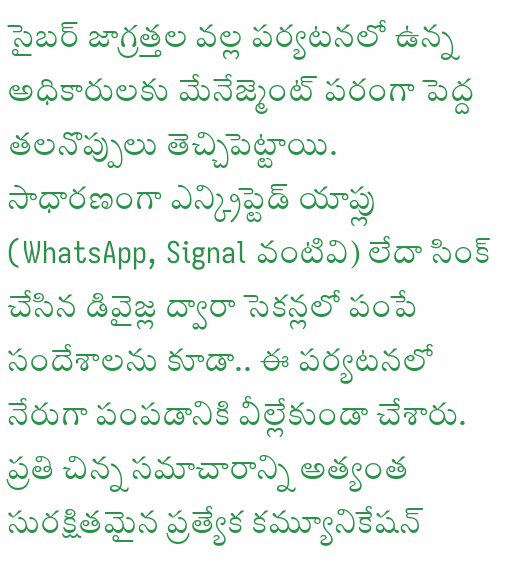సైబర్ జాగ్రత్తల వల్ల పర్యటనలో ఉన్న అధికారులకు మేనేజ్మెంట్ పరంగా పెద్ద తలనొప్పులు తెచ్చిపెట్టాయి. సాధారణంగా ఎన్క్రిప్టెడ్ యాప్లు (WhatsApp, Signal వంటివి) లేదా సింక్ చేసిన డివైజ్ల ద్వారా సెకన్లలో పంపే సందేశాలను కూడా.. ఈ పర్యటనలో నేరుగా పంపడానికి వీల్లేకుండా చేశారు. ప్రతి చిన్న సమాచారాన్ని అత్యంత సురక్షితమైన ప్రత్యేక కమ్యూనికేషన్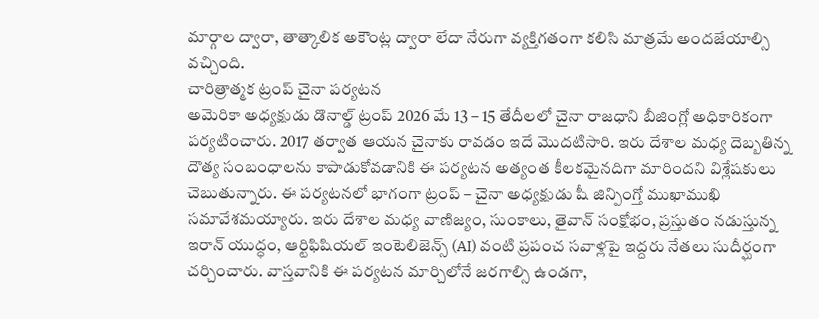మార్గాల ద్వారా, తాత్కాలిక అకౌంట్ల ద్వారా లేదా నేరుగా వ్యక్తిగతంగా కలిసి మాత్రమే అందజేయాల్సి వచ్చింది.
చారిత్రాత్మక ట్రంప్ చైనా పర్యటన
అమెరికా అధ్యక్షుడు డొనాల్డ్ ట్రంప్ 2026 మే 13 – 15 తేదీలలో చైనా రాజధాని బీజింగ్లో అధికారికంగా పర్యటించారు. 2017 తర్వాత ఆయన చైనాకు రావడం ఇదే మొదటిసారి. ఇరు దేశాల మధ్య దెబ్బతిన్న దౌత్య సంబంధాలను కాపాడుకోవడానికి ఈ పర్యటన అత్యంత కీలకమైనదిగా మారిందని విశ్లేషకులు చెబుతున్నారు. ఈ పర్యటనలో భాగంగా ట్రంప్ – చైనా అధ్యక్షుడు షీ జిన్పింగ్తో ముఖాముఖి సమావేశమయ్యారు. ఇరు దేశాల మధ్య వాణిజ్యం, సుంకాలు, తైవాన్ సంక్షోభం, ప్రస్తుతం నడుస్తున్న ఇరాన్ యుద్ధం, ఆర్టిఫిషియల్ ఇంటెలిజెన్స్ (AI) వంటి ప్రపంచ సవాళ్లపై ఇద్దరు నేతలు సుదీర్ఘంగా చర్చించారు. వాస్తవానికి ఈ పర్యటన మార్చిలోనే జరగాల్సి ఉండగా,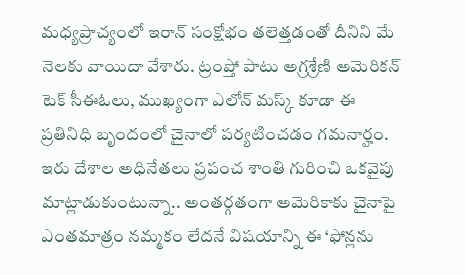మధ్యప్రాచ్యంలో ఇరాన్ సంక్షోభం తలెత్తడంతో దీనిని మే నెలకు వాయిదా వేశారు. ట్రంప్తో పాటు అగ్రశ్రేణి అమెరికన్ టెక్ సీఈఓలు, ముఖ్యంగా ఎలోన్ మస్క్ కూడా ఈ ప్రతినిధి బృందంలో చైనాలో పర్యటించడం గమనార్హం. ఇరు దేశాల అధినేతలు ప్రపంచ శాంతి గురించి ఒకవైపు మాట్లాడుకుంటున్నా.. అంతర్గతంగా అమెరికాకు చైనాపై ఎంతమాత్రం నమ్మకం లేదనే విషయాన్ని ఈ ‘ఫోన్లను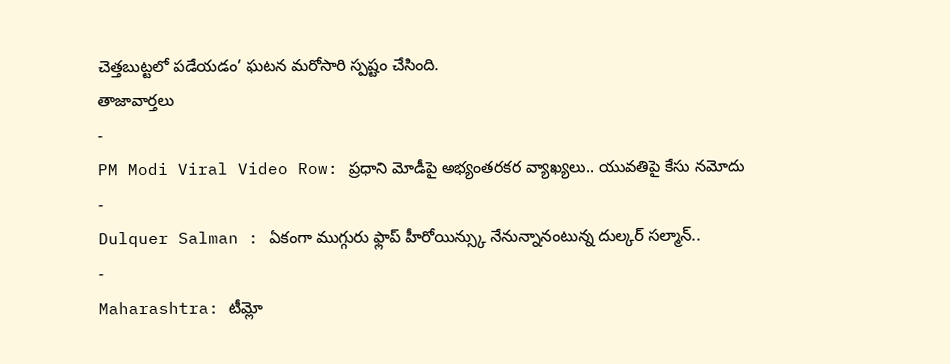చెత్తబుట్టలో పడేయడం’ ఘటన మరోసారి స్పష్టం చేసింది.
తాజావార్తలు
-
PM Modi Viral Video Row: ప్రధాని మోడీపై అభ్యంతరకర వ్యాఖ్యలు.. యువతిపై కేసు నమోదు
-
Dulquer Salman : ఏకంగా ముగ్గురు ఫ్లాప్ హీరోయిన్స్కు నేనున్నానంటున్న దుల్కర్ సల్మాన్..
-
Maharashtra: టీమ్లో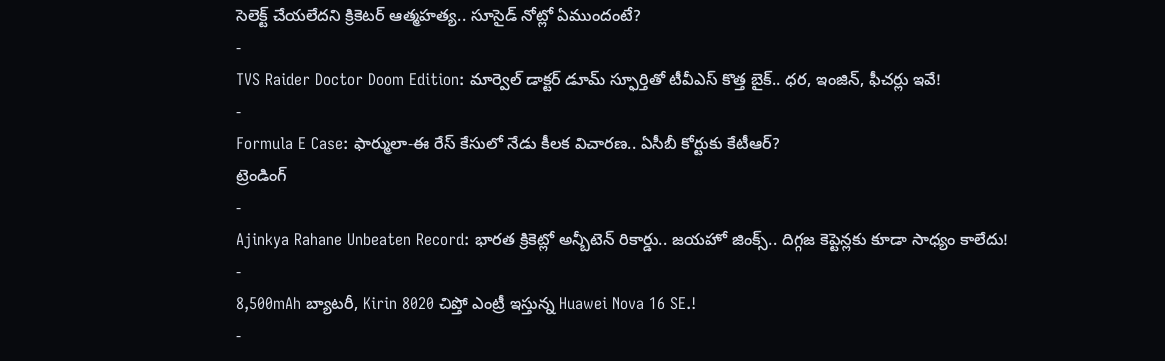సెలెక్ట్ చేయలేదని క్రికెటర్ ఆత్మహత్య.. సూసైడ్ నోట్లో ఏముందంటే?
-
TVS Raider Doctor Doom Edition: మార్వెల్ డాక్టర్ డూమ్ స్ఫూర్తితో టీవీఎస్ కొత్త బైక్.. ధర, ఇంజిన్, ఫీచర్లు ఇవే!
-
Formula E Case: ఫార్ములా-ఈ రేస్ కేసులో నేడు కీలక విచారణ.. ఏసీబీ కోర్టుకు కేటీఆర్?
ట్రెండింగ్
-
Ajinkya Rahane Unbeaten Record: భారత క్రికెట్లో అన్బీటెన్ రికార్డు.. జయహో జింక్స్.. దిగ్గజ కెప్టెన్లకు కూడా సాధ్యం కాలేదు!
-
8,500mAh బ్యాటరీ, Kirin 8020 చిప్తో ఎంట్రీ ఇస్తున్న Huawei Nova 16 SE.!
-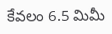కేవలం 6.5 మిమీ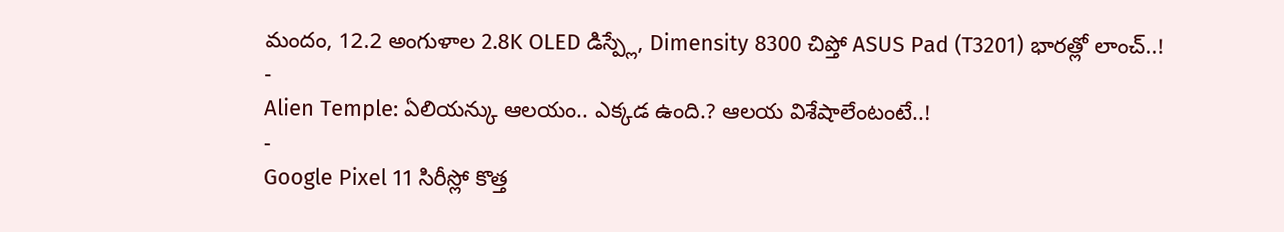మందం, 12.2 అంగుళాల 2.8K OLED డిస్ప్లే, Dimensity 8300 చిప్తో ASUS Pad (T3201) భారత్లో లాంచ్..!
-
Alien Temple: ఏలియన్కు ఆలయం.. ఎక్కడ ఉంది.? ఆలయ విశేషాలేంటంటే..!
-
Google Pixel 11 సిరీస్లో కొత్త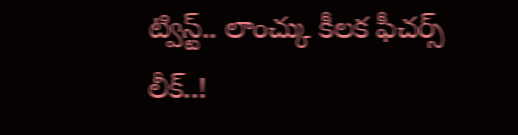ట్విస్ట్.. లాంచ్కు కీలక ఫీచర్స్ లీక్..!